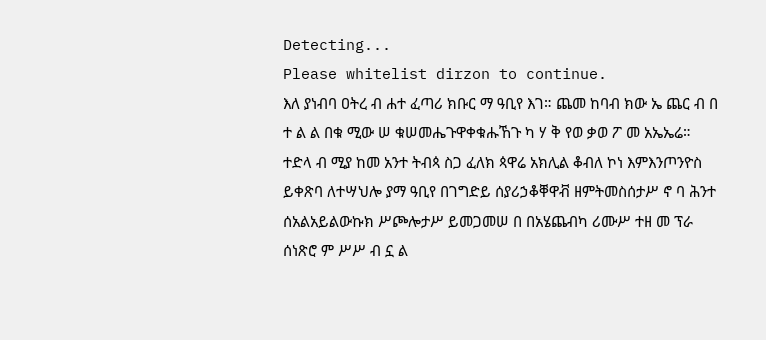Detecting...
Please whitelist dirzon to continue.
እለ ያነብባ ዐትረ ብ ሐተ ፈጣሪ ክቡር ማ ዓቢየ እገ። ጨመ ከባብ ክው ኤ ጨር ብ በ ተ ል ል በቁ ሚው ሠ ቁሠመሔጉዋቀቁሑኸጉ ካ ሃ ቅ የወ ቃወ ፖ መ አኤኤሬ።
ተድላ ብ ሚያ ከመ አንተ ትብጳ ስጋ ፈለክ ጳዋሬ አክሊል ቆብለ ኮነ እምእንጦንዮስ ይቀጽባ ለተሣህሎ ያማ ዓቢየ በገግድይ ሰያሪኃቆቐዋቭ ዘምትመስሰታሥ ኖ ባ ሕንተ ሰአልአይልውኩክ ሥጮሎታሥ ይመጋመሠ በ በአሄጨብካ ሪሙሥ ተዘ መ ፕራ ሰነጽሮ ም ሥሥ ብ ኗ ል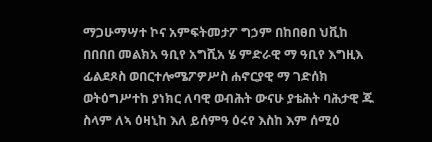ማጋሁማሣተ ኮና አምፍትመታፖ ግኃም በከበፀበ ህቪከ በበበበ መልክአ ዓቢየ አግሺአ ሄ ምድራዊ ማ ዓቢየ እግዚእ ፊልደጾስ ወበርተሎሜፖዎሥስ ሐኖርያዊ ማ ገድሰክ ወትዕግሥተከ ያነክር ለባዊ ወብሕት ውናሁ ያቴሕት ባሕታዊ ጁ ስላም ለኣ ዕዛኒከ እለ ይሰምዓ ዕሩየ እስከ እም ሰሚዕ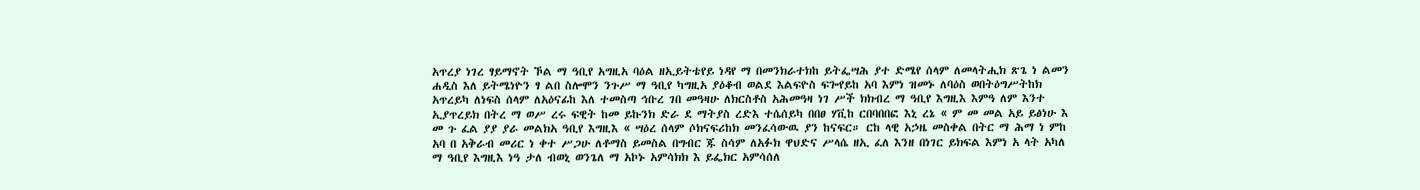አጥረያ ነገረ ፃይማኖት ኾል ማ ዓቢየ አግዚአ ባዕል ዘኢይትቴየይ ነዳየ ማ በመንክራተክከ ይትፌሣሕ ያተ ድሜየ ሰላም ለመላትሒክ ጽጌ ነ ልመን ሐዲስ እለ ይትሜነዮን ፃ ልበ ስሎሞን ንጉሥ ማ ዓቢየ ካግዚአ ያዕቆብ ወልደ እልፍዮስ ፍጐየይከ አባ እምነ ዝመኑ ለባዕስ ወበትዕግሥትከክ አጥረይካ ለነፍስ ሰላም ለአዕናፊከ እለ ተመስጣ ኅቡረ ገበ መዓዛሁ ለክርስቶስ አሕመዓዛ ነገ ሥች ክክብረ ማ ዓቢየ እግዚእ እምዓ ለም እንተ ኢያጥረይክ በትረ ማ ወሥ ረሩ ፍዊት ከመ ይኩንክ ድራ ደ ማትያስ ረድእ ተሴሰይካ በበፀ ሃቪከ ርበባበበፎ እኒ ረኔ « ም መ መል አይ ይፅነሁ እ መ ጉ ፈል ያያ ያራ መልክአ ዓቢየ እግዚእ « ሣዕረ ሰላም ሶክናፍሪከክ መንፈሳውዉ ያን ከናፍር። ርከ ላዊ አኃዜ መስቀል በትር ማ ሕማ ነ ምከ አባ በ አቅራብ መሪር ነ ቀተ ሥጋሁ ለቶማስ ይመስል በግብር ጁ ስሳም ለአፉክ ዋህድና ሥላሴ ዘኢ ፈለ እንዘ በነገር ይክፍል እምነ አ ላት አካለ ማ ዓቢየ እግዚእ ነዓ ታለ ብወኒ ወንጌለ ማ አኮኑ አምሳክክ እ ይፌክር አምሳሰለ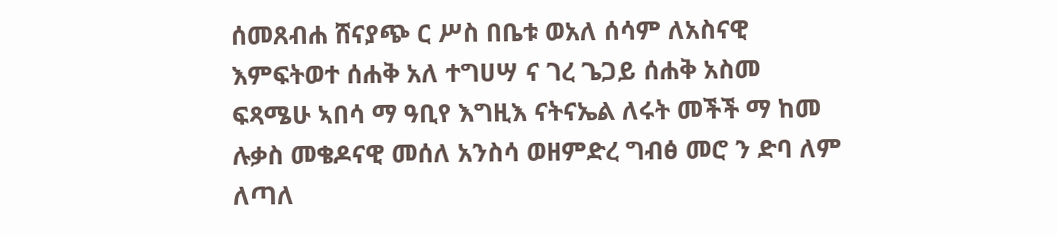ሰመጸብሐ ሸናያጭ ር ሥስ በቤቱ ወአለ ሰሳም ለአስናዊ እምፍትወተ ሰሐቅ አለ ተግሀሣ ና ገረ ጌጋይ ሰሐቅ አስመ ፍጻሜሁ ኣበሳ ማ ዓቢየ እግዚእ ናትናኤል ለሩት መችች ማ ከመ ሉቃስ መቄዶናዊ መሰለ አንስሳ ወዘምድረ ግብፅ መሮ ን ድባ ለም ለጣለ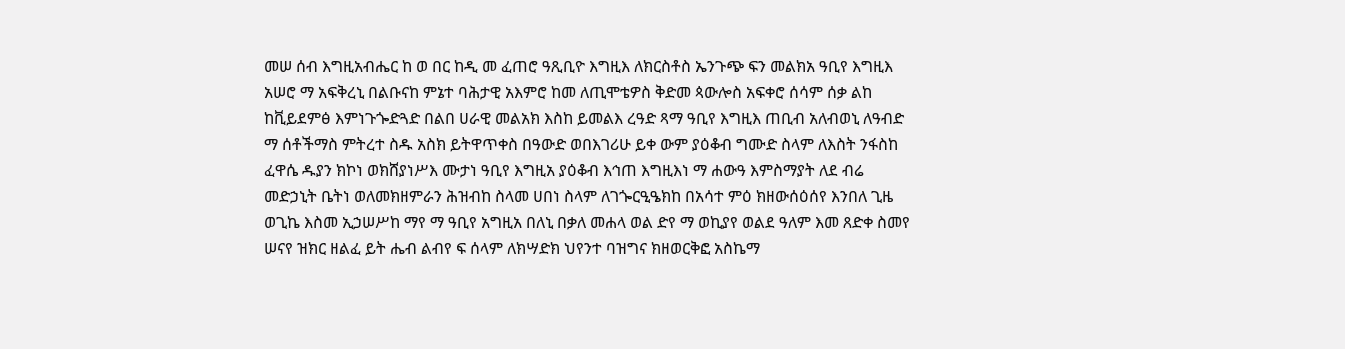መሠ ሰብ እግዚአብሔር ከ ወ በር ከዲ መ ፈጠሮ ዓጺቢዮ እግዚእ ለክርስቶስ ኤንጉጭ ፍን መልክአ ዓቢየ እግዚእ አሠሮ ማ አፍቅረኒ በልቡናከ ምኔተ ባሕታዊ አእምሮ ከመ ለጢሞቴዎስ ቅድመ ጳውሎስ አፍቀሮ ሰሳም ሰቃ ልከ ከቪይደምፅ እምነጉጐድጓድ በልበ ሀራዊ መልአክ እስከ ይመልእ ረዓድ ጻማ ዓቢየ እግዚእ ጠቢብ አለብወኒ ለዓብድ ማ ሰቶችማስ ምትረተ ስዱ አስክ ይትዋጥቀስ በዓውድ ወበእገሪሁ ይቀ ውም ያዕቆብ ግሙድ ስላም ለእስት ንፋስከ ፈዋሴ ዱያን ክኮነ ወክሸያነሥእ ሙታነ ዓቢየ እግዚአ ያዕቆብ እኅጠ እግዚእነ ማ ሐውዓ እምስማያት ለደ ብሬ መድኃኒት ቤትነ ወለመክዘምራን ሕዝብከ ስላመ ሀበነ ስላም ለገጐርዒዔክከ በአሳተ ምዕ ክዘውሰዕሰየ እንበለ ጊዜ ወጊኬ እስመ ኢኃሠሥከ ማየ ማ ዓቢየ አግዚአ በለኒ በቃለ መሐላ ወል ድየ ማ ወኪያየ ወልደ ዓለም እመ ጸድቀ ስመየ ሠናየ ዝክር ዘልፈ ይት ሔብ ልብየ ፍ ሰላም ለክሣድክ ህየንተ ባዝግና ክዘወርቅፎ አስኬማ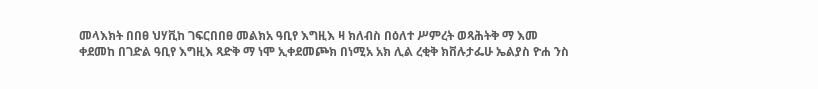መላእክት በበፀ ህሃቪከ ገፍርበበፀ መልክአ ዓቢየ እግዚእ ዛ ክለብስ በዕለተ ሥምረት ወጻሕትቅ ማ እመ ቀደመከ በገድል ዓቢየ እግዚእ ጻድቅ ማ ነሞ ኢቀደመጮክ በነሚአ አክ ሊል ረቂቅ ክቨሉታፌሁ ኤልያስ ዮሐ ንስ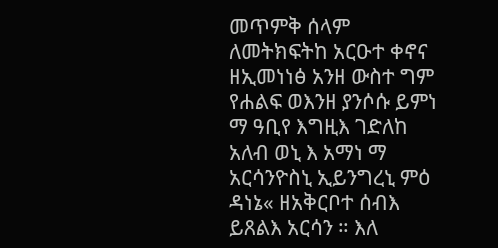መጥምቅ ሰላም ለመትክፍትከ አርዑተ ቀኖና ዘኢመነነፅ አንዘ ውስተ ግም የሐልፍ ወእንዘ ያንሶሱ ይምነ ማ ዓቢየ እግዚእ ገድለከ አለብ ወኒ እ አማነ ማ አርሳንዮስኒ ኢይንግረኒ ምዕ ዳነኔ« ዘአቅርቦተ ሰብእ ይጸልእ አርሳን ። እለ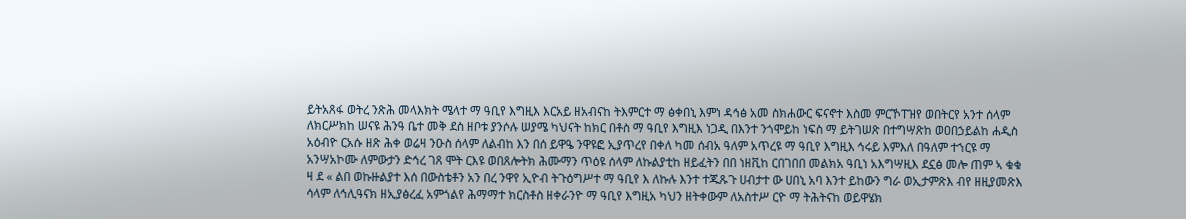ይትአጸፋ ወትረ ንጽሕ መላእክት ሜላተ ማ ዓቢየ እግዚእ እርአይ ዘአብናከ ትእምርተ ማ ፅቀበኒ እምነ ዳኅፅ አመ ስክሐውር ፍናኖተ እስመ ምርኾፐዝየ ወበትርየ አንተ ሰላም ለክርሥክከ ሠናዩ ሕንዓ ቤተ መቅ ደስ ዘቦቱ ያንሶሉ ሠያሜ ካህናት ከክር በቶስ ማ ዓቢየ እግዚእ ነጋዲ በእንተ ንጎሞይከ ነፍስ ማ ይትገሠጽ በተግሣጽከ ወዐበኃይልከ ሐዲስ አዕብዮ ርአሱ ዘጽ ሕቀ ወሬዛ ንዑስ ሰላም ለልብከ እን በሰ ይዋዔ ንዋዩፎ ኢያጥረየ በቀለ ካመ ሰብአ ዓለም አጥረዩ ማ ዓቢየ እግዚእ ኅሩይ እምእለ በዓለም ተኀርዩ ማ አንሣአኮሙ ለምውታን ድኅረ ገጸ ሞት ርእዩ ወበጸሎትክ ሕሙማን ጥዕዩ ሰላም ለኩልያቲከ ዘይፈትን በበ ነዘቪከ ርበገበበ መልክአ ዓቢነ አእግሣዚእ ደኗፅ መሎ ጠም ኣ ቁቁ ዛ ደ « ልበ ወኩዙልያተ እሰ በውስቴቶን አን በረ ንዋየ ኢዮብ ትጉዕግሥተ ማ ዓቢየ እ ለኩሉ እንተ ተጁጹጉ ሀብታተ ው ሀበኒ አባ እንተ ይከውን ግራ ወኢታምጽእ ብየ ዘዚያመጽእ ሳላም ለኅሊዓናክ ዘኢያፅረፈ አምጎልየ ሕማማተ ክርስቶስ ዘቀራንዮ ማ ዓቢየ እግዚአ ካህን ዘትቀውም ለአስተሥ ርዮ ማ ትሕትናከ ወይዋሄክ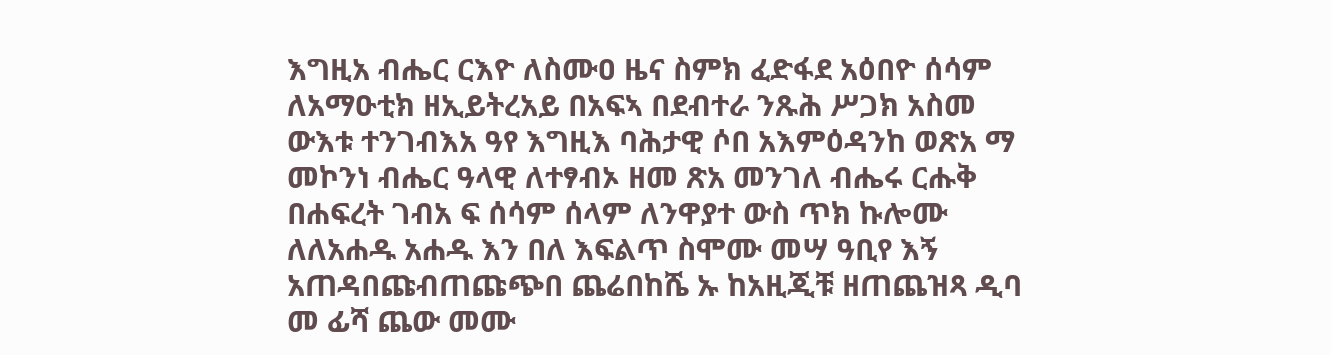እግዚአ ብሔር ርእዮ ለስሙዐ ዜና ስምክ ፈድፋደ አዕበዮ ሰሳም ለአማዑቲክ ዘኢይትረአይ በአፍኣ በደብተራ ንጹሕ ሥጋክ አስመ ውእቱ ተንገብእአ ዓየ እግዚእ ባሕታዊ ሶበ አእምዕዳንከ ወጽአ ማ መኮንነ ብሔር ዓላዊ ለተፃብኦ ዘመ ጽአ መንገለ ብሔሩ ርሑቅ በሐፍረት ገብአ ፍ ሰሳም ሰላም ለንዋያተ ውስ ጥክ ኩሎሙ ለለአሐዱ አሐዱ እን በለ እፍልጥ ስሞሙ መሣ ዓቢየ እኝ አጠዳበጩብጠጩጭበ ጨሬበከሼ ኡ ከአዚጂቹ ዘጠጨዝጻ ዲባ መ ፊሻ ጨው መሙ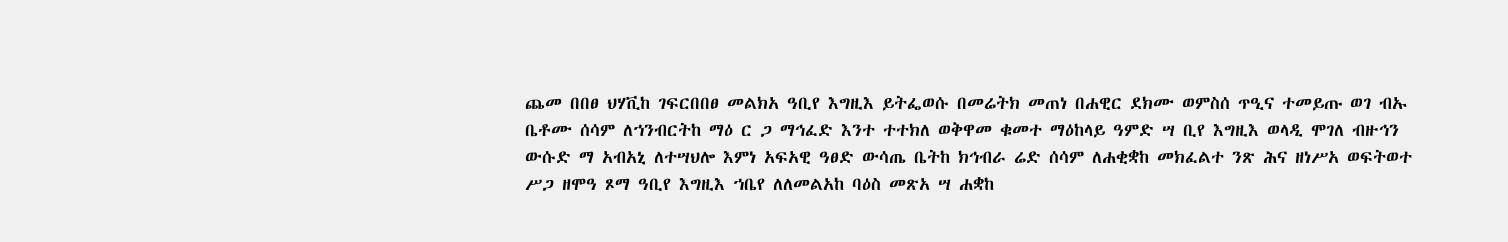ጨመ በበፀ ህሃቪከ ገፍርበበፀ መልክአ ዓቢየ እግዚእ ይትፌወሱ በመሬትክ መጠነ በሐዊር ደክሙ ወምስሰ ጥዒና ተመይጡ ወገ ብኡ ቤቶሙ ሰሳም ለኀንብርትከ ማዕ ር ጋ ማኅፈድ እንተ ተተክለ ወቅዋመ ቁመተ ማዕከላይ ዓምድ ሣ ቢየ እግዚእ ወላዲ ሞገለ ብዙኅን ውሱድ ማ አብአኒ ለተሣህሎ እምነ አፍአዊ ዓፀድ ውሳጤ ቤትከ ክኅብራ ሬድ ሰሳም ለሐቂቋከ መክፈልተ ንጽ ሕና ዘነሥአ ወፍትወተ ሥጋ ዘሞዓ ጾማ ዓቢየ እግዚእ ኀቤየ ለለመልአከ ባዕስ መጽአ ሣ ሐቋከ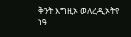ቅንት እግዚኦ ወለረዲኦትየ ነዓ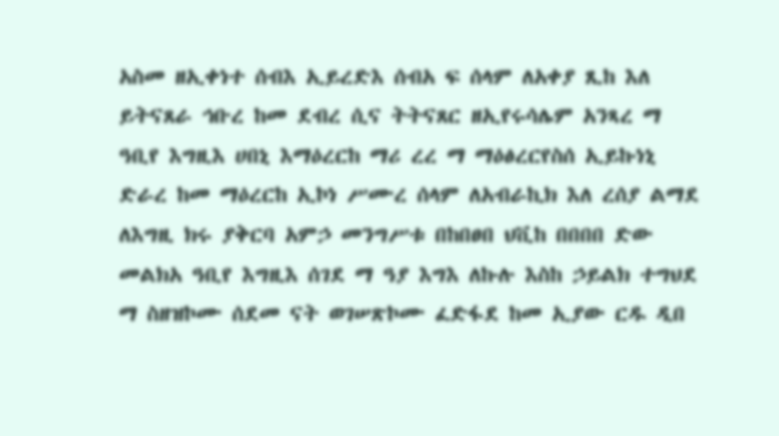አስመ ዘኢቀነተ ሰብእ ኢይረድእ ሰብአ ፍ ሰላም ለአቀያ ጺከ እለ ይትናጸራ ኅቡረ ከመ ደብረ ሲና ትትናጸር ዘኢየሩሳሌም አንጻረ ማ ዓቢየ እግዚእ ሀበኒ እማዕረርከ ማሪ ረረ ማ ማዕፅረርየስሰ ኢይኩነኒ ድራረ ከመ ማዕረርከ ኢኮነ ሥሙረ ሰላም ለአብራኪክ እለ ረሰያ ልማደ ለእግዚ ክሩ ያቅርባ አምኃ መንግሥቱ በከበፀበ ህቪከ በበበበ ድው መልክአ ዓቢየ እግዚእ ሰገደ ማ ዓያ እግእ ለኩሉ እስከ ኃይልክ ተግህደ ማ ስዘዝኮሙ ሰደመ ናት ወገሠጽኮሙ ፈድፋደ ከመ ኢያው ርዱ ዲበ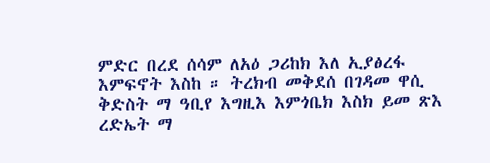ምድር በረደ ሰሳም ለአዕ ጋሪከክ እለ ኢያፅረፋ እምፍኖት እስከ ። ትረክብ መቅደሰ በገዳመ ዋሲ ቅድስት ማ ዓቢየ እግዚእ እምጎቤክ እስክ ይመ ጽእ ረድኤት ማ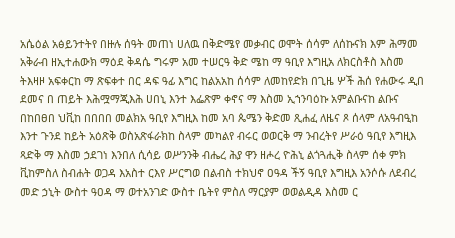አሴዕል አፅይንተትየ በዙሉ ሰዓት መጠነ ሀለዉ በቅድሜየ መቃብር ወሞት ሰሳም ለሰኩናክ እም ሕማመ አቅራብ ዘኢተሐውክ ማዕደ ቅዳሴ ግሩም አመ ተሠርዓ ቅድ ሜከ ማ ዓቢየ እግዚአ ለክርስቶስ እስመ ትእዛዞ አፍቀርከ ማ ጽፍቀተ በር ዳፍ ዓፊ እግር ከልአአከ ሰሳም ለመከየድክ በጊዜ ሦች ሕሰ የሐውሩ ዲበ ደመና በ ጠይት እሕሟማጂእሕ ሀበኒ እንተ እፌጽም ቀኖና ማ እስመ ኢኀንባዕኩ አምልቡናከ ልቡና በከበፀበ ህቪከ በበበበ መልክአ ዓቢየ እግዚእ ከመ አባ ጴሜን ቅድመ ጺሐፈ ለዜና ጾ ሰላም ለአዓብዒከ እንተ ጉንደ ከይት አዕጽቅ ወስአጽፋራክከ ስላም መካልየ ብሩር ወወርቅ ማ ንብረትየ ሥራዕ ዓቢየ እግዚእ ጻድቅ ማ እስመ ኃደገነ እንበለ ሲሳይ ወሥንንቅ ብሔረ ሕያ ዋን ዘሖረ ዮሕኒ ልጎጓሒቅ ስላም ሰቀ ምክ ቪከምስለ ስብሐት ወጋዳ እአስተ ርእየ ሥርግወ በልብስ ተክህኖ ዐዓዳ ችኝ ዓቢየ እግዚእ አንሶሱ ለደብረ መድ ኃኒት ውስተ ዓዐዳ ማ ወተአንገድ ውስተ ቤትየ ምስለ ማርያም ወወልዲዳ እስመ ር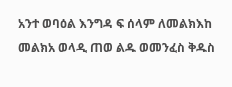አንተ ወባዕል እንግዳ ፍ ሰላም ለመልክእከ መልክአ ወላዲ ጠወ ልዱ ወመንፈስ ቅዱስ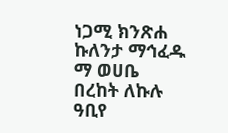ነጋሚ ክንጽሐ ኩለንታ ማኅፈዱ ማ ወሀቤ በረከት ለኩሉ ዓቢየ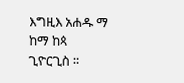እግዚእ አሐዱ ማ ከማ ከጳ ጊዮርጊስ ።